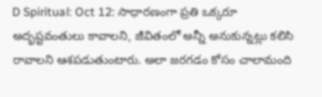D Spiritual: Oct 12: సాధారణంగా ప్రతి ఒక్కరూ అదృష్టవంతులు కావాలని, జీవితంలో అన్నీ అనుకున్నట్లు కలిసి రావాలని ఆశపడుతుంటారు. అలా జరగడం కోసం చాలామంది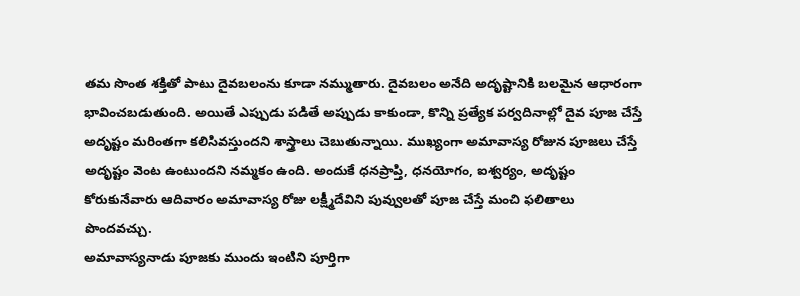తమ సొంత శక్తితో పాటు దైవబలంను కూడా నమ్ముతారు. దైవబలం అనేది అదృష్టానికి బలమైన ఆధారంగా భావించబడుతుంది. అయితే ఎప్పుడు పడితే అప్పుడు కాకుండా, కొన్ని ప్రత్యేక పర్వదినాల్లో దైవ పూజ చేస్తే అదృష్టం మరింతగా కలిసివస్తుందని శాస్త్రాలు చెబుతున్నాయి. ముఖ్యంగా అమావాస్య రోజున పూజలు చేస్తే అదృష్టం వెంట ఉంటుందని నమ్మకం ఉంది. అందుకే ధనప్రాప్తి, ధనయోగం, ఐశ్వర్యం, అదృష్టం కోరుకునేవారు ఆదివారం అమావాస్య రోజు లక్ష్మీదేవిని పువ్వులతో పూజ చేస్తే మంచి ఫలితాలు పొందవచ్చు.
అమావాస్యనాడు పూజకు ముందు ఇంటిని పూర్తిగా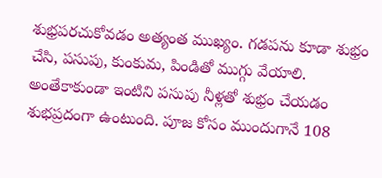శుభ్రపరచుకోవడం అత్యంత ముఖ్యం. గడపను కూడా శుభ్రం చేసి, పసుపు, కుంకుమ, పిండితో ముగ్గు వేయాలి. అంతేకాకుండా ఇంటిని పసుపు నీళ్లతో శుభ్రం చేయడం శుభప్రదంగా ఉంటుంది. పూజ కోసం ముందుగానే 108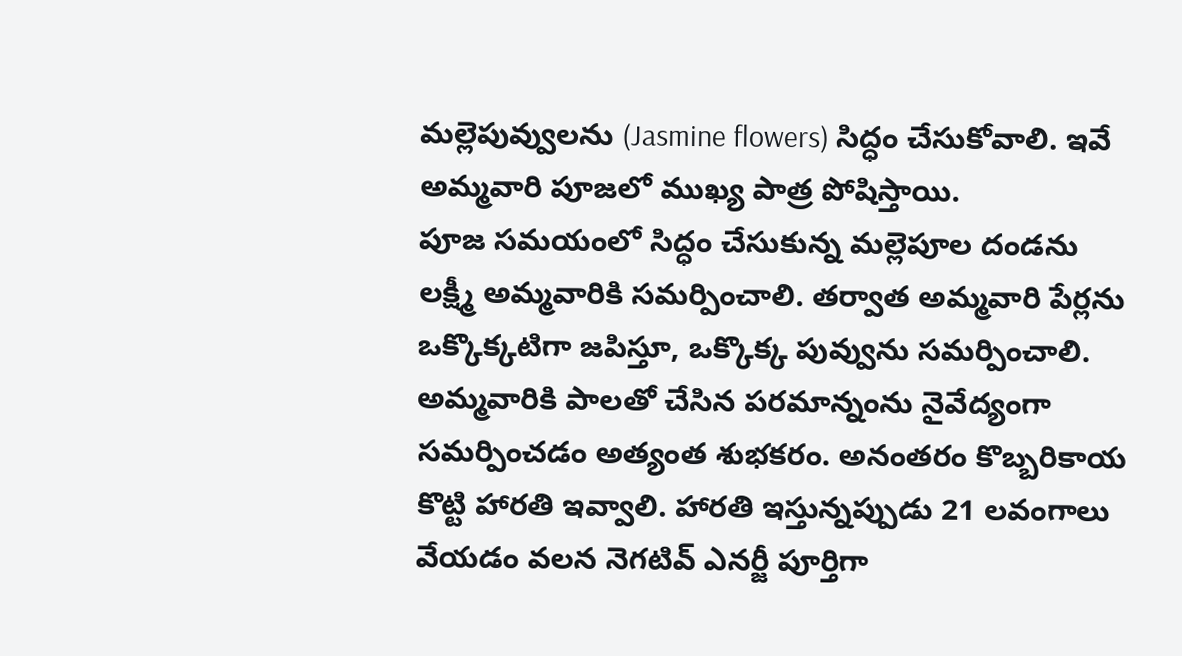మల్లెపువ్వులను (Jasmine flowers) సిద్ధం చేసుకోవాలి. ఇవే అమ్మవారి పూజలో ముఖ్య పాత్ర పోషిస్తాయి.
పూజ సమయంలో సిద్ధం చేసుకున్న మల్లెపూల దండను లక్ష్మీ అమ్మవారికి సమర్పించాలి. తర్వాత అమ్మవారి పేర్లను ఒక్కొక్కటిగా జపిస్తూ, ఒక్కొక్క పువ్వును సమర్పించాలి. అమ్మవారికి పాలతో చేసిన పరమాన్నంను నైవేద్యంగా సమర్పించడం అత్యంత శుభకరం. అనంతరం కొబ్బరికాయ కొట్టి హారతి ఇవ్వాలి. హారతి ఇస్తున్నప్పుడు 21 లవంగాలు వేయడం వలన నెగటివ్ ఎనర్జీ పూర్తిగా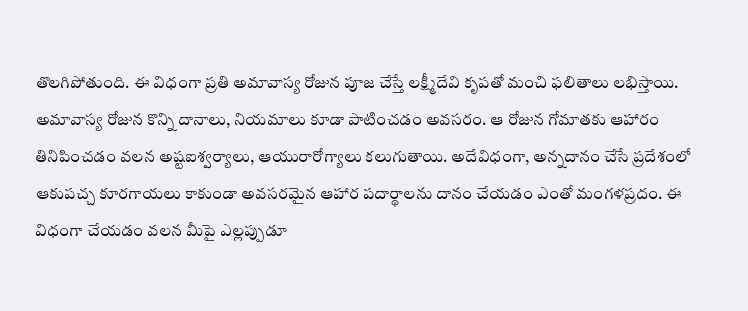తొలగిపోతుంది. ఈ విధంగా ప్రతి అమావాస్య రోజున పూజ చేస్తే లక్ష్మీదేవి కృపతో మంచి ఫలితాలు లభిస్తాయి.
అమావాస్య రోజున కొన్ని దానాలు, నియమాలు కూడా పాటించడం అవసరం. ఆ రోజున గోమాతకు ఆహారం తినిపించడం వలన అష్టఐశ్వర్యాలు, ఆయురారోగ్యాలు కలుగుతాయి. అదేవిధంగా, అన్నదానం చేసే ప్రదేశంలో ఆకుపచ్చ కూరగాయలు కాకుండా అవసరమైన ఆహార పదార్థాలను దానం చేయడం ఎంతో మంగళప్రదం. ఈ విధంగా చేయడం వలన మీపై ఎల్లప్పుడూ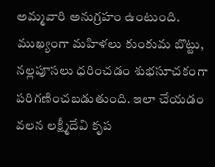అమ్మవారి అనుగ్రహం ఉంటుంది. ముఖ్యంగా మహిళలు కుంకుమ బొట్టు, నల్లపూసలు ధరించడం శుభసూచకంగా పరిగణించబడుతుంది. ఇలా చేయడం వలన లక్ష్మీదేవి కృప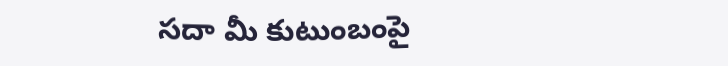సదా మీ కుటుంబంపై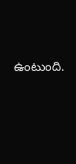ఉంటుంది.